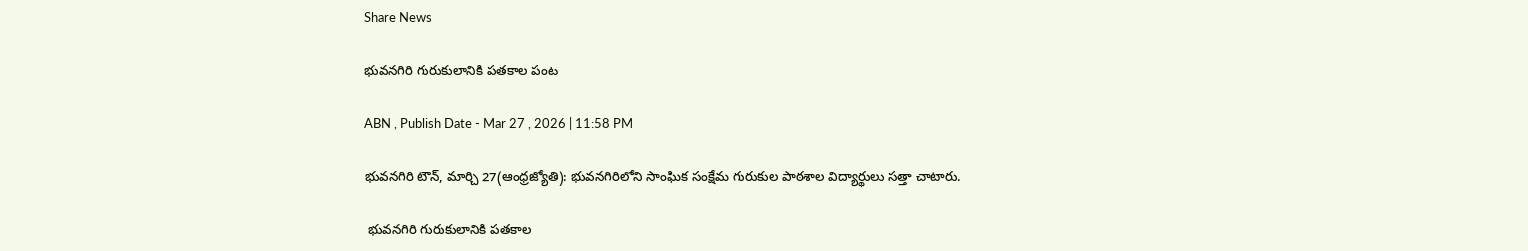Share News

భువనగిరి గురుకులానికి పతకాల పంట

ABN , Publish Date - Mar 27 , 2026 | 11:58 PM

భువనగిరి టౌన్‌, మార్చి 27(ఆంధ్రజ్యోతి): భువనగిరిలోని సాంఘిక సంక్షేమ గురుకుల పాఠశాల విద్యార్థులు సత్తా చాటారు.

 భువనగిరి గురుకులానికి పతకాల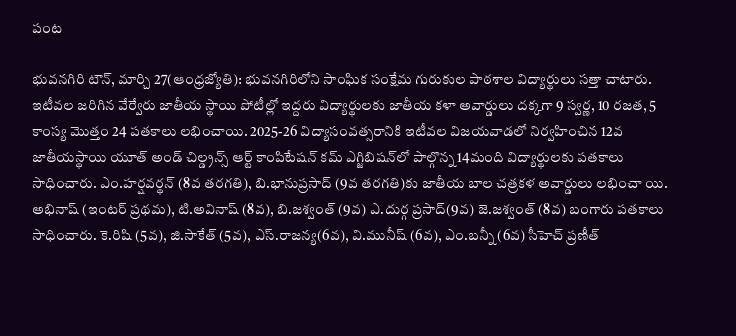పంట

భువనగిరి టౌన్‌, మార్చి 27(ఆంధ్రజ్యోతి): భువనగిరిలోని సాంఘిక సంక్షేమ గురుకుల పాఠశాల విద్యార్థులు సత్తా చాటారు. ఇటీవల జరిగిన వేర్వేరు జాతీయ స్థాయి పోటీల్లో ఇద్దరు విద్యార్థులకు జాతీయ కళా అవార్డులు దక్కగా 9 స్వర్ణ, 10 రజత, 5 కాంస్య మొత్తం 24 పతకాలు లభించాయి. 2025-26 విద్యాసంవత్సరానికి ఇటీవల విజయవాడలో నిర్వహించిన 12వ జాతీయస్థాయి యూత్‌ అండ్‌ చిల్డ్రన్స్‌ ఆర్ట్‌ కాంపిటేషన్‌ కమ్‌ ఎగ్జిబిషన్‌లో పాల్గొన్న 14మంది విద్యార్థులకు పతకాలు సాధించారు. ఎం.హర్షవర్థన్‌ (8వ తరగతి), బి.భానుప్రసాద్‌ (9వ తరగతి)కు జాతీయ బాల చత్రకళ అవార్డులు లభించా యి. అభినాష్‌ (ఇంటర్‌ ప్రథమ), టి.అవినాష్‌ (8వ), బి.జశ్వంత్‌ (9వ) ఎ.దుర్గ ప్రసాద్‌(9వ) జె.జశ్వంత్‌ (8వ) బంగారు పతకాలు సాధించారు. కె.రిషి (5వ), జి.సాకేత్‌ (5వ), ఎస్‌.రాజన్య(6వ), వి.మునీష్‌ (6వ), ఎం.బన్నీ (6వ) సీహెచ్‌ ప్రణీత్‌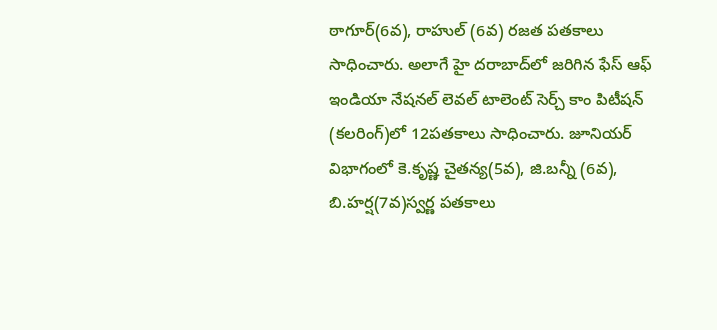ఠాగూర్‌(6వ), రాహుల్‌ (6వ) రజత పతకాలు సాధించారు. అలాగే హై దరాబాద్‌లో జరిగిన ఫేస్‌ ఆఫ్‌ ఇండియా నేషనల్‌ లెవల్‌ టాలెంట్‌ సెర్చ్‌ కాం పిటీషన్‌ (కలరింగ్‌)లో 12పతకాలు సాధించారు. జూనియర్‌ విభాగంలో కె.కృష్ణ చైతన్య(5వ), జి.బన్నీ (6వ), బి.హర్ష(7వ)స్వర్ణ పతకాలు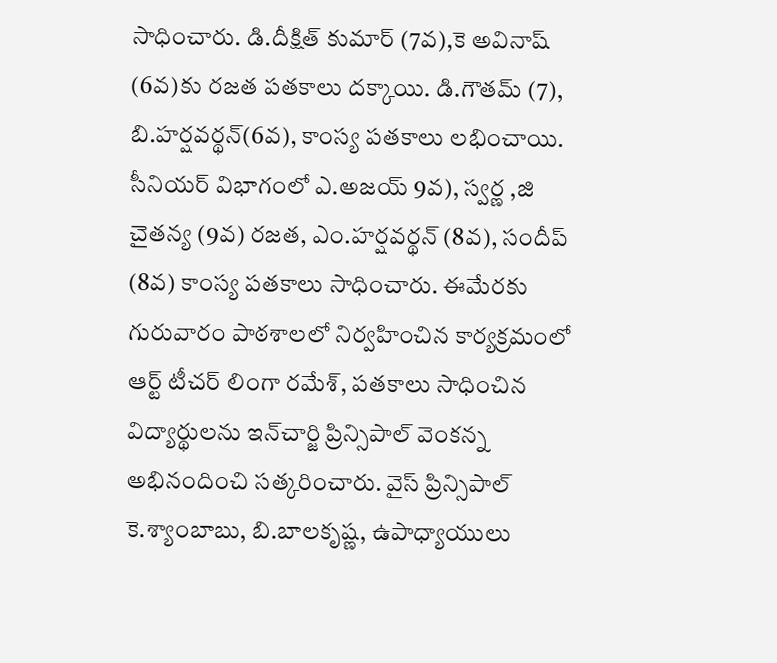సాధించారు. డి.దీక్షిత్‌ కుమార్‌ (7వ),కె అవినాష్‌ (6వ)కు రజత పతకాలు దక్కాయి. డి.గౌతమ్‌ (7), బి.హర్షవర్థన్‌(6వ), కాంస్య పతకాలు లభించాయి. సీనియర్‌ విభాగంలో ఎ.అజయ్‌ 9వ), స్వర్ణ ,జి చైతన్య (9వ) రజత, ఎం.హర్షవర్థన్‌ (8వ), సందీప్‌ (8వ) కాంస్య పతకాలు సాధించారు. ఈమేరకు గురువారం పాఠశాలలో నిర్వహించిన కార్యక్రమంలో ఆర్ట్‌ టీచర్‌ లింగా రమేశ్‌, పతకాలు సాధించిన విద్యార్థులను ఇన్‌చార్జి ప్రిన్సిపాల్‌ వెంకన్న అభినందించి సత్కరించారు. వైస్‌ ప్రిన్సిపాల్‌ కె.శ్యాంబాబు, బి.బాలకృష్ణ, ఉపాధ్యాయులు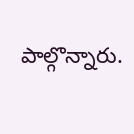పాల్గొన్నారు.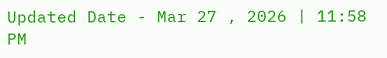Updated Date - Mar 27 , 2026 | 11:58 PM